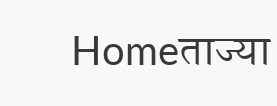Homeताज्या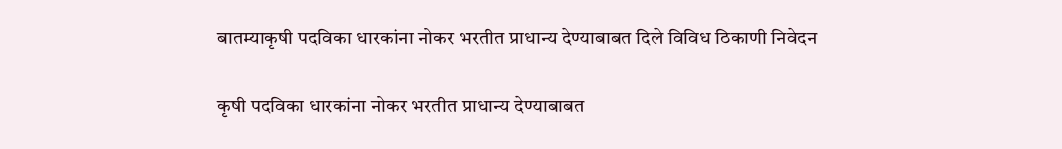बातम्याकृषी पदविका धारकांना नोकर भरतीत प्राधान्य देण्याबाबत दिले विविध ठिकाणी निवेदन

कृषी पदविका धारकांना नोकर भरतीत प्राधान्य देण्याबाबत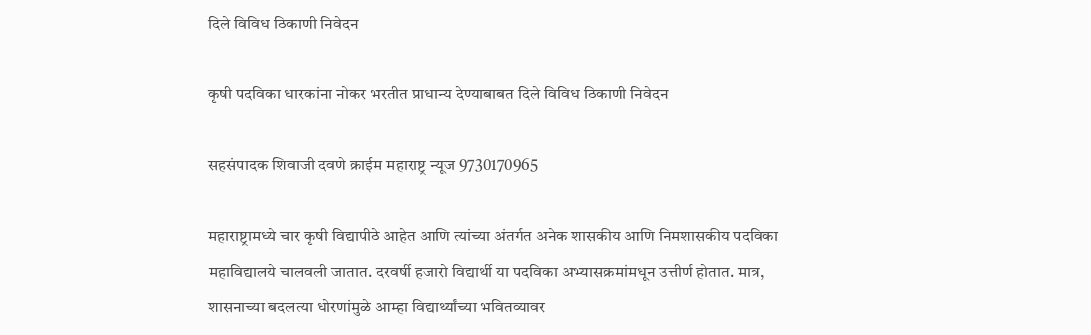दिले विविध ठिकाणी निवेदन

कृषी पदविका धारकांना नोकर भरतीत प्राधान्य देण्याबाबत दिले विविध ठिकाणी निवेदन

सहसंपादक शिवाजी दवणे क्राईम महाराष्ट्र न्यूज 9730170965

महाराष्ट्रामध्ये चार कृषी विद्यापीठे आहेत आणि त्यांच्या अंतर्गत अनेक शासकीय आणि निमशासकीय पदविका महाविद्यालये चालवली जातात. दरवर्षी हजारो विद्यार्थी या पदविका अभ्यासक्रमांमधून उत्तीर्ण होतात. मात्र, शासनाच्या बदलत्या धोरणांमुळे आम्हा विद्यार्थ्यांच्या भवितव्यावर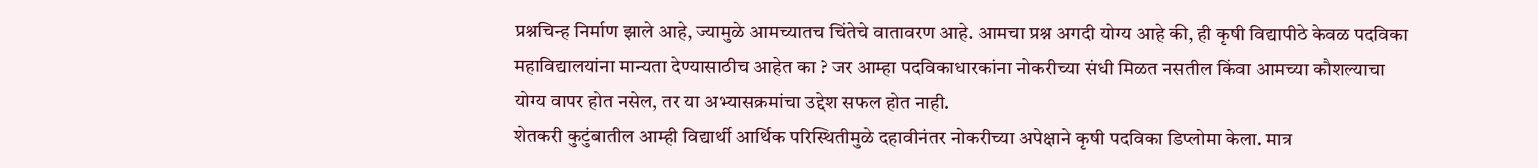प्रश्नचिन्ह निर्माण झाले आहे, ज्यामुळे आमच्यातच चिंतेचे वातावरण आहे. आमचा प्रश्न अगदी योग्य आहे की, ही कृषी विद्यापीठे केवळ पदविका महाविद्यालयांना मान्यता देण्यासाठीच आहेत का ? जर आम्हा पदविकाधारकांना नोकरीच्या संधी मिळत नसतील किंवा आमच्या कौशल्याचा योग्य वापर होत नसेल, तर या अभ्यासक्रमांचा उद्देश सफल होत नाही.
शेतकरी कुटुंबातील आम्ही विद्यार्थी आर्थिक परिस्थितीमुळे दहावीनंतर नोकरीच्या अपेक्षाने कृषी पदविका डिप्लोमा केला. मात्र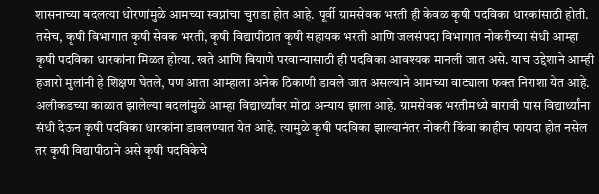शासनाच्या बदलत्या धोरणांमुळे आमच्या स्वप्नांचा चुराडा होत आहे. पूर्वी ग्रामसेवक भरती ही केवळ कृषी पदविका धारकांसाठी होती. तसेच, कृषी विभागात कृषी सेवक भरती, कृषी विद्यापीठात कृषी सहायक भरती आणि जलसंपदा विभागात नोकरीच्या संधी आम्हा कृषी पदविका धारकांना मिळत होत्या. खते आणि बियाणे परवान्यासाठी ही पदविका आवश्यक मानली जात असे. याच उद्देशाने आम्ही हजारो मुलांनी हे शिक्षण घेतले, पण आता आम्हाला अनेक ठिकाणी डावले जात असल्याने आमच्या वाट्याला फक्त निराशा येत आहे.
अलीकडच्या काळात झालेल्या बदलांमुळे आम्हा विद्यार्थ्यांवर मोठा अन्याय झाला आहे. ग्रामसेवक भरतीमध्ये बारावी पास विद्यार्थ्यांना संधी देऊन कृषी पदविका धारकांना डावलण्यात येत आहे. त्यामुळे कृषी पदविका झाल्यानंतर नोकरी किंवा काहीच फायदा होत नसेल तर कृषी विद्यापीठाने असे कृषी पदविकेचे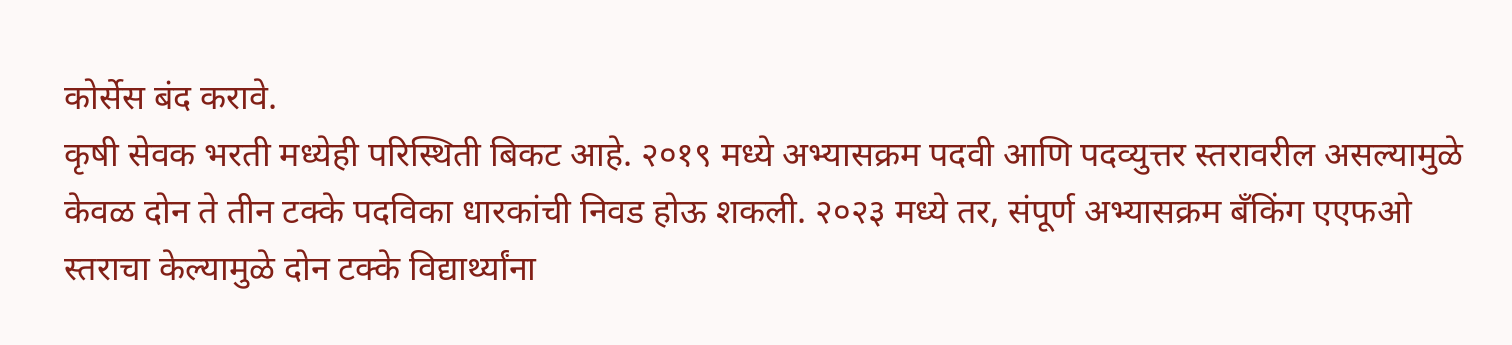कोर्सेस बंद करावे.
कृषी सेवक भरती मध्येही परिस्थिती बिकट आहे. २०१९ मध्ये अभ्यासक्रम पदवी आणि पदव्युत्तर स्तरावरील असल्यामुळे केवळ दोन ते तीन टक्के पदविका धारकांची निवड होऊ शकली. २०२३ मध्ये तर, संपूर्ण अभ्यासक्रम बँकिंग एएफओ स्तराचा केल्यामुळे दोन टक्के विद्यार्थ्यांना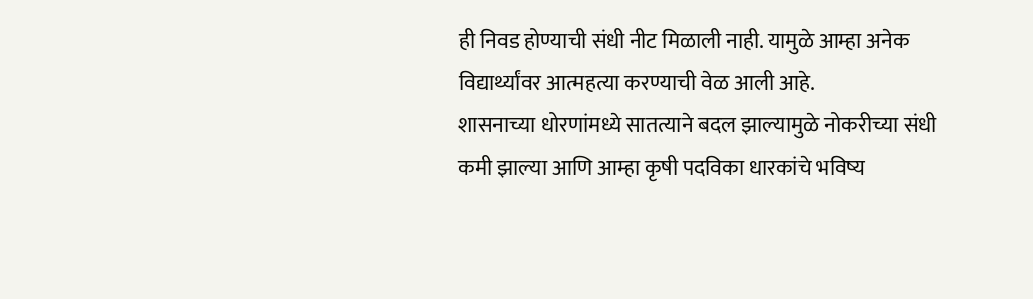ही निवड होण्याची संधी नीट मिळाली नाही. यामुळे आम्हा अनेक विद्यार्थ्यांवर आत्महत्या करण्याची वेळ आली आहे.
शासनाच्या धोरणांमध्ये सातत्याने बदल झाल्यामुळे नोकरीच्या संधी कमी झाल्या आणि आम्हा कृषी पदविका धारकांचे भविष्य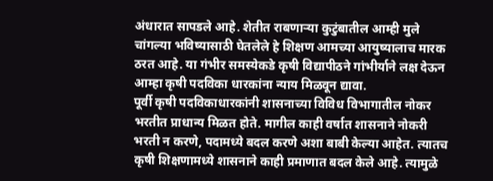अंधारात सापडले आहे. शेतीत राबणाऱ्या कुटुंबातील आम्ही मुले चांगल्या भविष्यासाठी घेतलेले हे शिक्षण आमच्या आयुष्यालाच मारक ठरत आहे. या गंभीर समस्येकडे कृषी विद्यापीठने गांभीर्याने लक्ष देऊन आम्हा कृषी पदविका धारकांना न्याय मिळवून द्यावा.
पूर्वी कृषी पदविकाधारकांनी शासनाच्या विविध विभागातील नोकर भरतीत प्राधान्य मिळत होते. मागील काही वर्षात शासनाने नोकरी भरती न करणे, पदामध्ये बदल करणे अशा बाबी केल्या आहेत. त्यातच कृषी शिक्षणामध्ये शासनाने काही प्रमाणात बदल केले आहे. त्यामुळे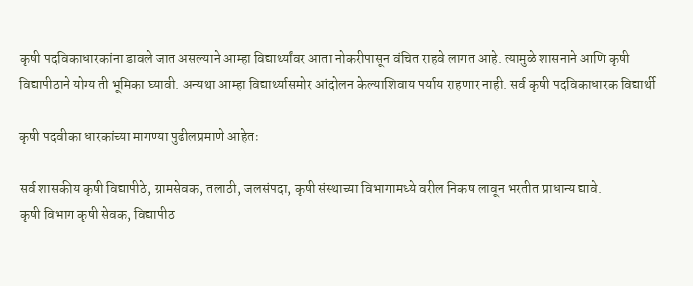कृषी पदविकाधारकांना डावले जात असल्याने आम्हा विद्यार्थ्यांवर आता नोकरीपासून वंचित राहवे लागत आहे. त्यामुळे शासनाने आणि कृषी विद्यापीठाने योग्य ती भूमिका घ्यावी. अन्यथा आम्हा विद्यार्थ्यासमोर आंदोलन केल्याशिवाय पर्याय राहणार नाही. सर्व कृषी पदविकाधारक विद्यार्थी

कृषी पदवीका धारकांच्या मागण्या पुढीलप्रमाणे आहेतः

सर्व शासकीय कृषी विद्यापीठे, ग्रामसेवक, तलाठी, जलसंपदा, कृषी संस्थाच्या विभागामध्ये वरील निकष लावून भरतीत प्राधान्य द्यावे.
कृषी विभाग कृषी सेवक, विद्यापीठ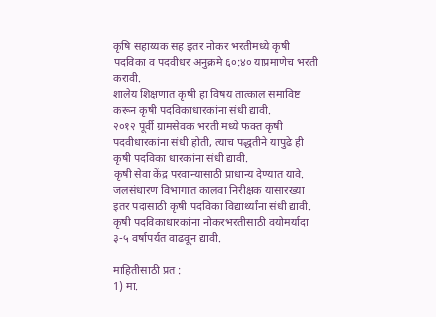कृषि सहाय्यक सह इतर नोकर भरतीमध्ये कृषी पदविका व पदवीधर अनुक्रमे ६०:४० याप्रमाणेच भरती करावी.
शालेय शिक्षणात कृषी हा विषय तात्काल समाविष्ट करून कृषी पदविकाधारकांना संधी द्यावी.
२०१२ पूर्वी ग्रामसेवक भरती मध्ये फक्त कृषी पदवीधारकांना संधी होती, त्याच पद्धतीने यापुढे ही कृषी पदविका धारकांना संधी द्यावी.
कृषी सेवा केंद्र परवान्यासाठी प्राधान्य देण्यात यावे.
जलसंधारण विभागात कालवा निरीक्षक यासारख्या इतर पदासाठी कृषी पदविका विद्यार्थ्यांना संधी द्यावी.
कृषी पदविकाधारकांना नोकरभरतीसाठी वयोमर्यादा ३-५ वर्षापर्यत वाढवून द्यावी.

माहितीसाठी प्रत :
1) मा.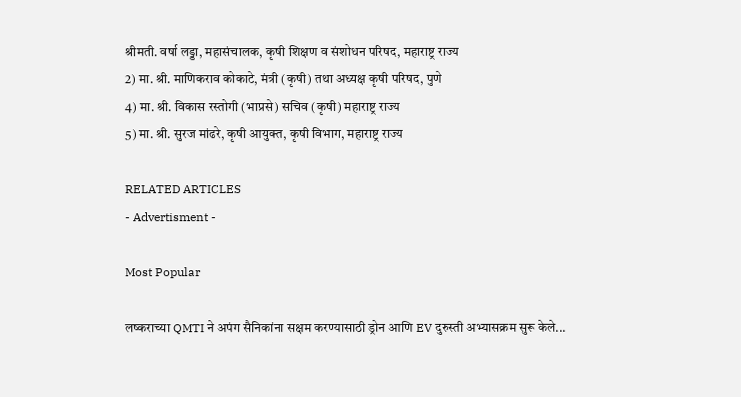श्रीमती. वर्षा लड्डा, महासंचालक, कृषी शिक्षण व संशोधन परिषद, महाराष्ट्र राज्य
2) मा. श्री. माणिकराव कोकाटे, मंत्री (कृषी) तथा अध्यक्ष कृषी परिषद, पुणे
4) मा. श्री. विकास रस्तोगी (भाप्रसे) सचिव (कृषी) महाराष्ट्र राज्य
5) मा. श्री. सुरज मांढरे, कृषी आयुक्त, कृषी विभाग, महाराष्ट्र राज्य

RELATED ARTICLES
- Advertisment -

Most Popular

लष्कराच्या QMTI ने अपंग सैनिकांना सक्षम करण्यासाठी ड्रोन आणि EV दुरुस्ती अभ्यासक्रम सुरू केले...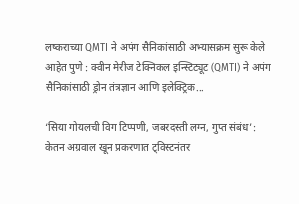लष्कराच्या QMTI ने अपंग सैनिकांसाठी अभ्यासक्रम सुरू केले आहेत पुणे : क्वीन मेरीज टेक्निकल इन्स्टिट्यूट (QMTI) ने अपंग सैनिकांसाठी ड्रोन तंत्रज्ञान आणि इलेक्ट्रिक...

‘सिया गोयलची विग टिप्पणी, जबरदस्ती लग्न, गुप्त संबंध’: केतन अग्रवाल खून प्रकरणात ट्विस्टनंतर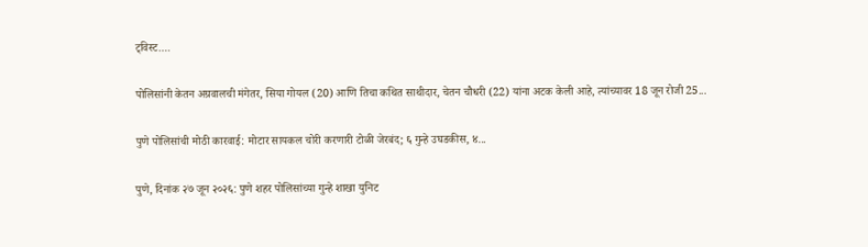ट्विस्ट....

पोलिसांनी केतन अग्रवालची मंगेतर, सिया गोयल (20) आणि तिचा कथित साथीदार, चेतन चौधरी (22) यांना अटक केली आहे, त्यांच्यावर 18 जून रोजी 25...

पुणे पोलिसांची मोठी कारवाई: मोटार सायकल चोरी करणारी टोळी जेरबंद; ६ गुन्हे उघडकीस, ४...

पुणे, दिनांक २७ जून २०२६: पुणे शहर पोलिसांच्या गुन्हे शाखा युनिट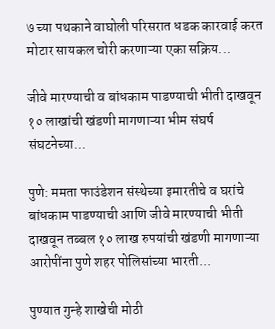७ च्या पथकाने वाघोली परिसरात धडक कारवाई करत मोटार सायकल चोरी करणाऱ्या एका सक्रिय...

जीवे मारण्याची व बांधकाम पाडण्याची भीती दाखवून १० लाखांची खंडणी मागणाऱ्या भीम संघर्ष संघटनेच्या...

पुणे: ममता फाउंडेशन संस्थेच्या इमारतीचे व घरांचे बांधकाम पाडण्याची आणि जीवे मारण्याची भीती दाखवून तब्बल १० लाख रुपयांची खंडणी मागणाऱ्या आरोपींना पुणे शहर पोलिसांच्या भारती...

पुण्यात गुन्हे शाखेची मोठी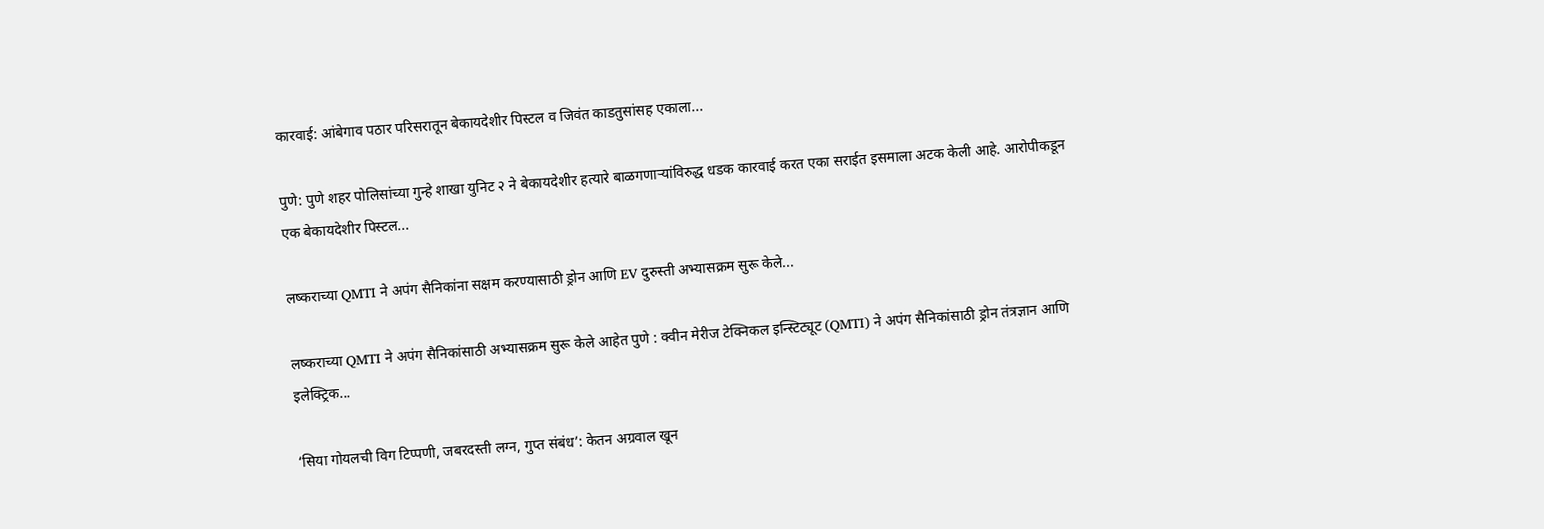कारवाई: आंबेगाव पठार परिसरातून बेकायदेशीर पिस्टल व जिवंत काडतुसांसह एकाला...

पुणे: पुणे शहर पोलिसांच्या गुन्हे शाखा युनिट २ ने बेकायदेशीर हत्यारे बाळगणाऱ्यांविरुद्ध धडक कारवाई करत एका सराईत इसमाला अटक केली आहे. आरोपीकडून एक बेकायदेशीर पिस्टल...

लष्कराच्या QMTI ने अपंग सैनिकांना सक्षम करण्यासाठी ड्रोन आणि EV दुरुस्ती अभ्यासक्रम सुरू केले...

लष्कराच्या QMTI ने अपंग सैनिकांसाठी अभ्यासक्रम सुरू केले आहेत पुणे : क्वीन मेरीज टेक्निकल इन्स्टिट्यूट (QMTI) ने अपंग सैनिकांसाठी ड्रोन तंत्रज्ञान आणि इलेक्ट्रिक...

‘सिया गोयलची विग टिप्पणी, जबरदस्ती लग्न, गुप्त संबंध’: केतन अग्रवाल खून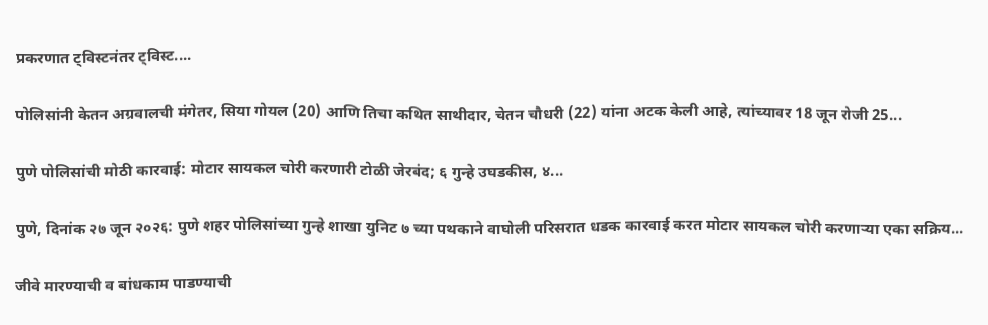प्रकरणात ट्विस्टनंतर ट्विस्ट....

पोलिसांनी केतन अग्रवालची मंगेतर, सिया गोयल (20) आणि तिचा कथित साथीदार, चेतन चौधरी (22) यांना अटक केली आहे, त्यांच्यावर 18 जून रोजी 25...

पुणे पोलिसांची मोठी कारवाई: मोटार सायकल चोरी करणारी टोळी जेरबंद; ६ गुन्हे उघडकीस, ४...

पुणे, दिनांक २७ जून २०२६: पुणे शहर पोलिसांच्या गुन्हे शाखा युनिट ७ च्या पथकाने वाघोली परिसरात धडक कारवाई करत मोटार सायकल चोरी करणाऱ्या एका सक्रिय...

जीवे मारण्याची व बांधकाम पाडण्याची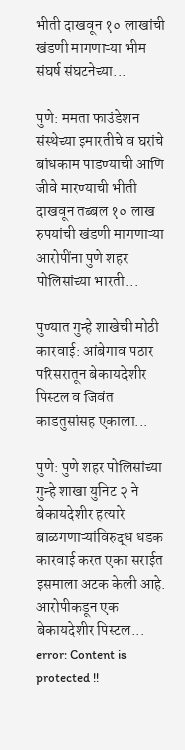भीती दाखवून १० लाखांची खंडणी मागणाऱ्या भीम संघर्ष संघटनेच्या...

पुणे: ममता फाउंडेशन संस्थेच्या इमारतीचे व घरांचे बांधकाम पाडण्याची आणि जीवे मारण्याची भीती दाखवून तब्बल १० लाख रुपयांची खंडणी मागणाऱ्या आरोपींना पुणे शहर पोलिसांच्या भारती...

पुण्यात गुन्हे शाखेची मोठी कारवाई: आंबेगाव पठार परिसरातून बेकायदेशीर पिस्टल व जिवंत काडतुसांसह एकाला...

पुणे: पुणे शहर पोलिसांच्या गुन्हे शाखा युनिट २ ने बेकायदेशीर हत्यारे बाळगणाऱ्यांविरुद्ध धडक कारवाई करत एका सराईत इसमाला अटक केली आहे. आरोपीकडून एक बेकायदेशीर पिस्टल...
error: Content is protected !!